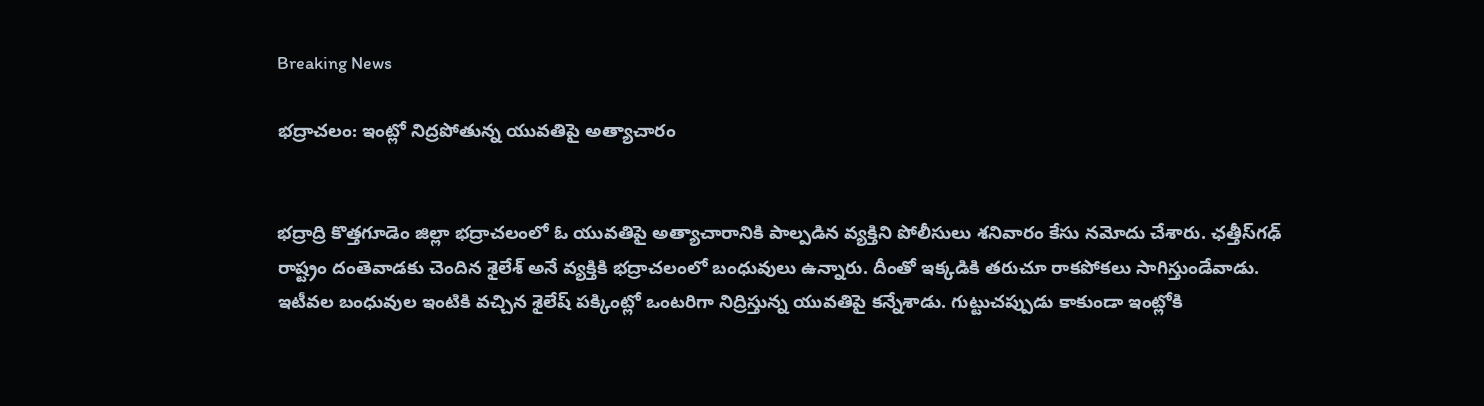Breaking News

భద్రాచలం: ఇంట్లో నిద్రపోతున్న యువతిపై అత్యాచారం


భద్రాద్రి కొత్తగూడెం జిల్లా భద్రాచలంలో ఓ యువతిపై అత్యాచారానికి పాల్పడిన వ్యక్తిని పోలీసులు శనివారం కేసు నమోదు చేశారు. ఛత్తీస్‌గఢ్‌ రాష్ట్రం దంతెవాడకు చెందిన శైలేశ్‌ అనే వ్యక్తికి భద్రాచలంలో బంధువులు ఉన్నారు. దీంతో ఇక్కడికి తరుచూ రాకపోకలు సాగిస్తుండేవాడు. ఇటీవల బంధువుల ఇంటికి వచ్చిన శైలేష్ పక్కింట్లో ఒంటరిగా నిద్రిస్తున్న యువతిపై కన్నేశాడు. గుట్టుచప్పుడు కాకుండా ఇంట్లోకి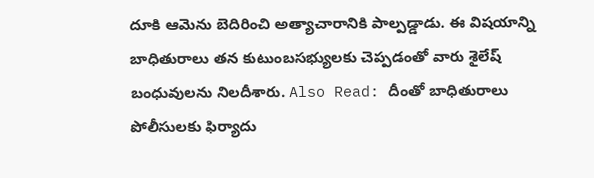దూకి ఆమెను బెదిరించి అత్యాచారానికి పాల్పడ్డాడు. ఈ విషయాన్ని బాధితురాలు తన కుటుంబసభ్యులకు చెప్పడంతో వారు శైలేష్ బంధువులను నిలదీశారు. Also Read: దీంతో బాధితురాలు పోలీసులకు ఫిర్యాదు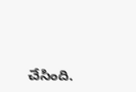చేసింది.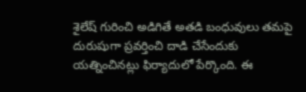శైలేష్ గురించి అడిగితే అతడి బంధువులు తమపై దురుషుగా ప్రవర్తించి దాడి చేసేందుకు యత్నించినట్లు ఫిర్యాదులో పేర్కొంది. ఈ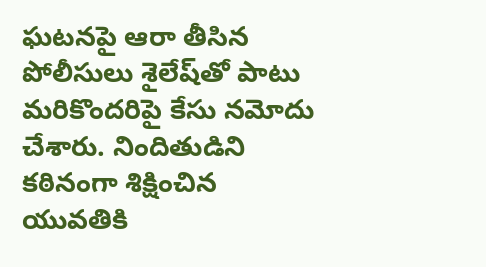ఘటనపై ఆరా తీసిన పోలీసులు శైలేష్‌తో పాటు మరికొందరిపై కేసు నమోదు చేశారు. నిందితుడిని కఠినంగా శిక్షించిన యువతికి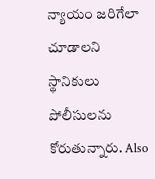న్యాయం జరిగేలా చూడాలని స్థానికులు పోలీసులను కోరుతున్నారు. Also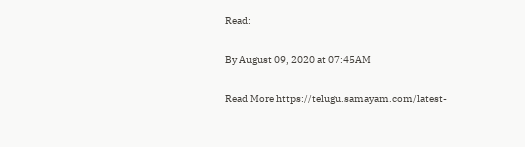Read:


By August 09, 2020 at 07:45AM


Read More https://telugu.samayam.com/latest-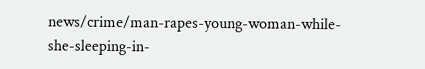news/crime/man-rapes-young-woman-while-she-sleeping-in-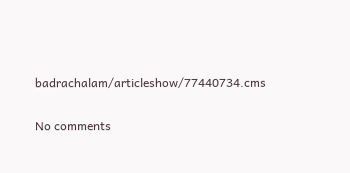badrachalam/articleshow/77440734.cms

No comments